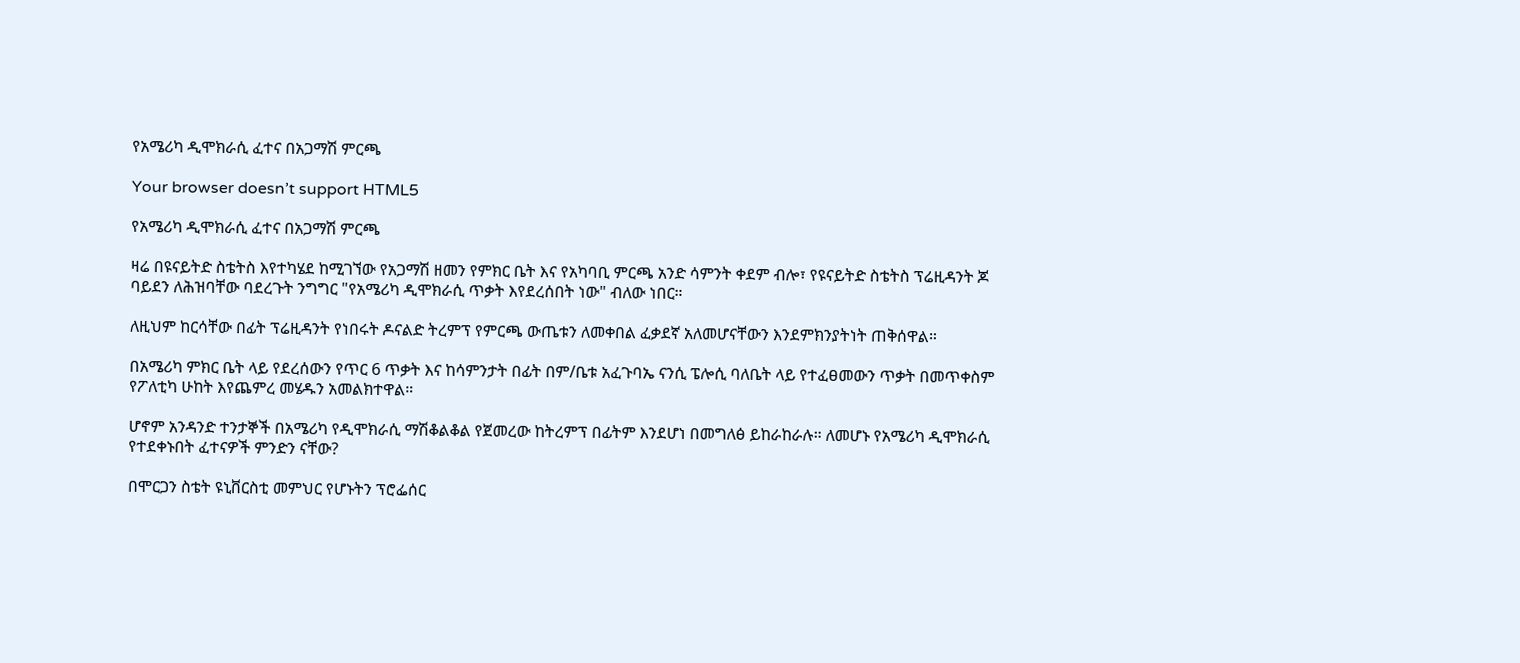የአሜሪካ ዲሞክራሲ ፈተና በአጋማሽ ምርጫ

Your browser doesn’t support HTML5

የአሜሪካ ዲሞክራሲ ፈተና በአጋማሽ ምርጫ

ዛሬ በዩናይትድ ስቴትስ እየተካሄደ ከሚገኘው የአጋማሽ ዘመን የምክር ቤት እና የአካባቢ ምርጫ አንድ ሳምንት ቀደም ብሎ፣ የዩናይትድ ስቴትስ ፕሬዚዳንት ጆ ባይደን ለሕዝባቸው ባደረጉት ንግግር "የአሜሪካ ዲሞክራሲ ጥቃት እየደረሰበት ነው" ብለው ነበር።

ለዚህም ከርሳቸው በፊት ፕሬዚዳንት የነበሩት ዶናልድ ትረምፕ የምርጫ ውጤቱን ለመቀበል ፈቃደኛ አለመሆናቸውን እንደምክንያትነት ጠቅሰዋል።

በአሜሪካ ምክር ቤት ላይ የደረሰውን የጥር 6 ጥቃት እና ከሳምንታት በፊት በም/ቤቱ አፈጉባኤ ናንሲ ፔሎሲ ባለቤት ላይ የተፈፀመውን ጥቃት በመጥቀስም የፖለቲካ ሁከት እየጨምረ መሄዱን አመልክተዋል።

ሆኖም አንዳንድ ተንታኞች በአሜሪካ የዲሞክራሲ ማሽቆልቆል የጀመረው ከትረምፕ በፊትም እንደሆነ በመግለፅ ይከራከራሉ። ለመሆኑ የአሜሪካ ዲሞክራሲ የተደቀኑበት ፈተናዎች ምንድን ናቸው?

በሞርጋን ስቴት ዩኒቨርስቲ መምህር የሆኑትን ፕሮፌሰር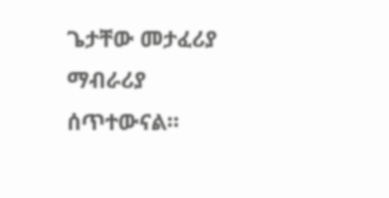ጌታቸው መታፈሪያ ማብራሪያ ሰጥተውናል።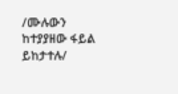/ሙሉውን ከተያያዘው ፋይል ይከታተሉ/